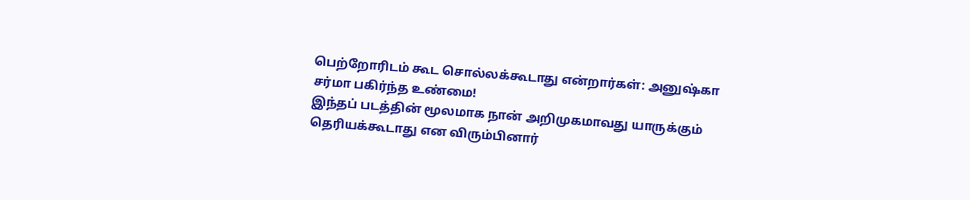பெற்றோரிடம் கூட சொல்லக்கூடாது என்றார்கள்: அனுஷ்கா சர்மா பகிர்ந்த உண்மை!
இந்தப் படத்தின் மூலமாக நான் அறிமுகமாவது யாருக்கும் தெரியக்கூடாது என விரும்பினார்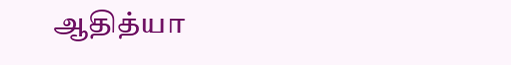ஆதித்யா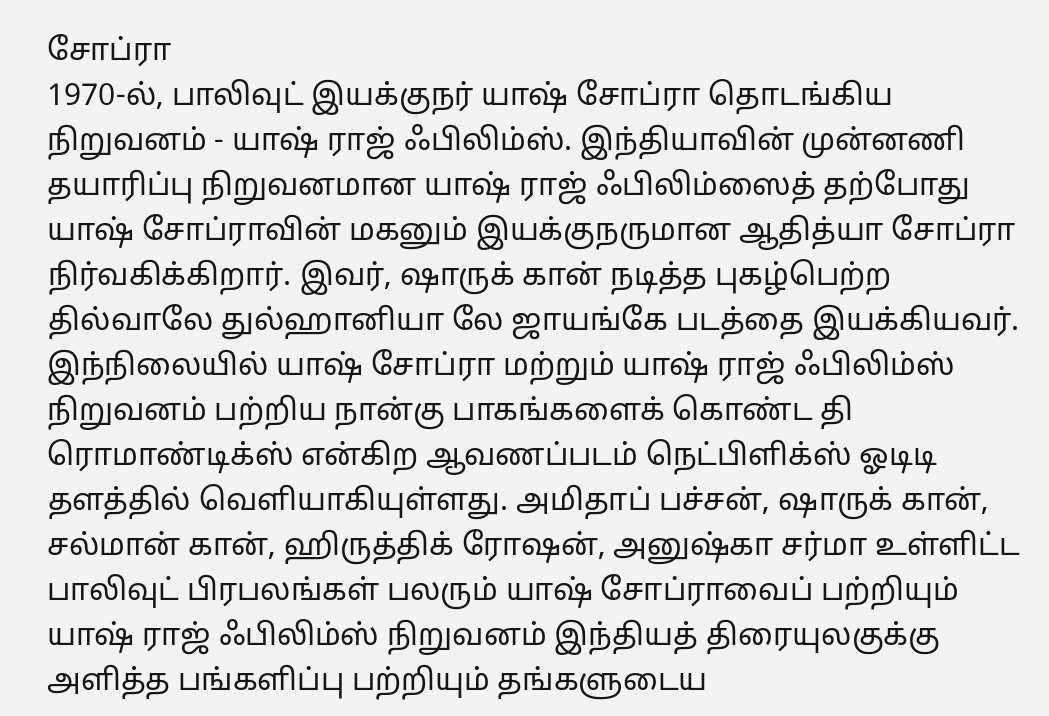சோப்ரா
1970-ல், பாலிவுட் இயக்குநர் யாஷ் சோப்ரா தொடங்கிய நிறுவனம் - யாஷ் ராஜ் ஃபிலிம்ஸ். இந்தியாவின் முன்னணி தயாரிப்பு நிறுவனமான யாஷ் ராஜ் ஃபிலிம்ஸைத் தற்போது யாஷ் சோப்ராவின் மகனும் இயக்குநருமான ஆதித்யா சோப்ரா நிர்வகிக்கிறார். இவர், ஷாருக் கான் நடித்த புகழ்பெற்ற தில்வாலே துல்ஹானியா லே ஜாயங்கே படத்தை இயக்கியவர்.
இந்நிலையில் யாஷ் சோப்ரா மற்றும் யாஷ் ராஜ் ஃபிலிம்ஸ் நிறுவனம் பற்றிய நான்கு பாகங்களைக் கொண்ட தி ரொமாண்டிக்ஸ் என்கிற ஆவணப்படம் நெட்பிளிக்ஸ் ஓடிடி தளத்தில் வெளியாகியுள்ளது. அமிதாப் பச்சன், ஷாருக் கான், சல்மான் கான், ஹிருத்திக் ரோஷன், அனுஷ்கா சர்மா உள்ளிட்ட பாலிவுட் பிரபலங்கள் பலரும் யாஷ் சோப்ராவைப் பற்றியும் யாஷ் ராஜ் ஃபிலிம்ஸ் நிறுவனம் இந்தியத் திரையுலகுக்கு அளித்த பங்களிப்பு பற்றியும் தங்களுடைய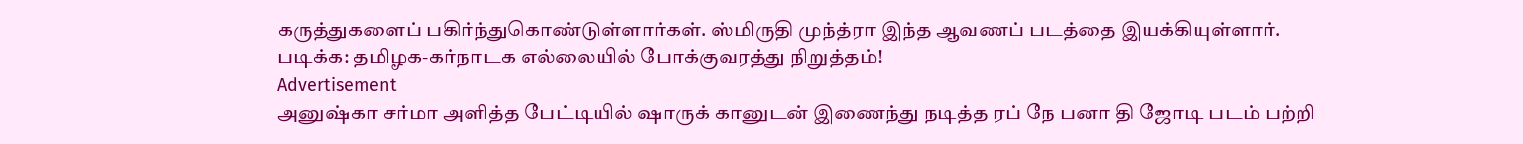கருத்துகளைப் பகிர்ந்துகொண்டுள்ளார்கள். ஸ்மிருதி முந்த்ரா இந்த ஆவணப் படத்தை இயக்கியுள்ளார்.
படிக்க: தமிழக-கர்நாடக எல்லையில் போக்குவரத்து நிறுத்தம்!
Advertisement
அனுஷ்கா சர்மா அளித்த பேட்டியில் ஷாருக் கானுடன் இணைந்து நடித்த ரப் நே பனா தி ஜோடி படம் பற்றி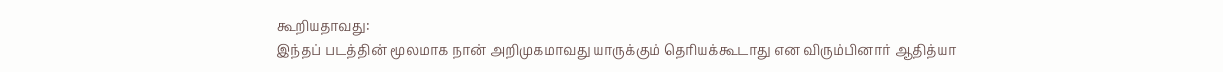கூறியதாவது:
இந்தப் படத்தின் மூலமாக நான் அறிமுகமாவது யாருக்கும் தெரியக்கூடாது என விரும்பினார் ஆதித்யா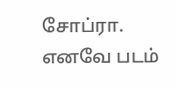சோப்ரா. எனவே படம்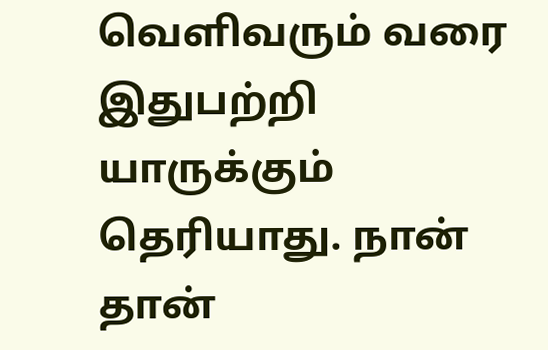வெளிவரும் வரை இதுபற்றி யாருக்கும் தெரியாது. நான் தான்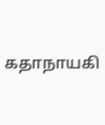கதாநாயகி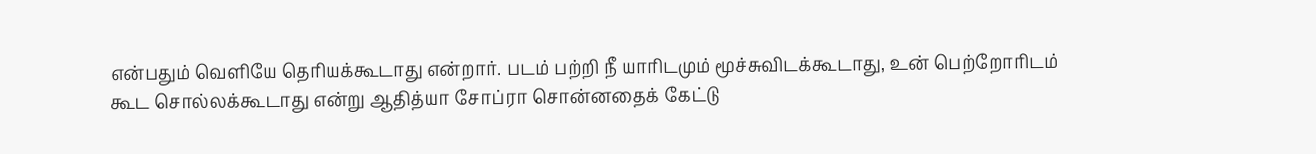என்பதும் வெளியே தெரியக்கூடாது என்றார். படம் பற்றி நீ யாரிடமும் மூச்சுவிடக்கூடாது, உன் பெற்றோரிடம் கூட சொல்லக்கூடாது என்று ஆதித்யா சோப்ரா சொன்னதைக் கேட்டு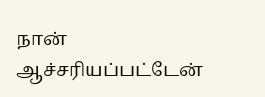நான் ஆச்சரியப்பட்டேன்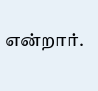என்றார்.